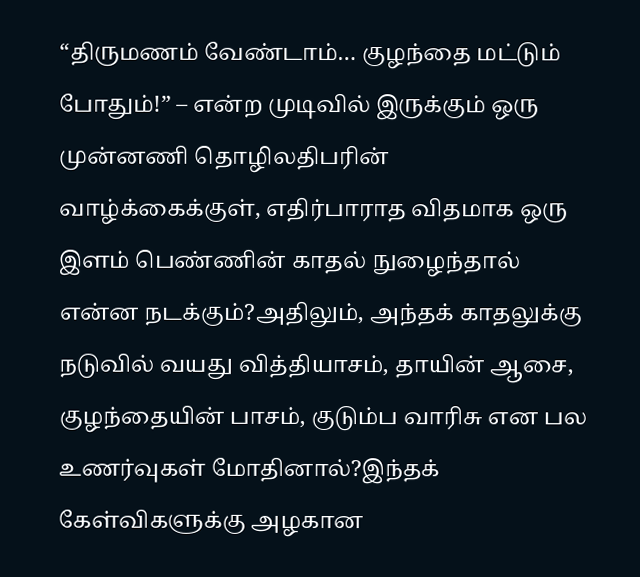“திருமணம் வேண்டாம்… குழந்தை மட்டும் போதும்!” – என்ற முடிவில் இருக்கும் ஒரு முன்னணி தொழிலதிபரின் வாழ்க்கைக்குள், எதிர்பாராத விதமாக ஒரு இளம் பெண்ணின் காதல் நுழைந்தால் என்ன நடக்கும்?அதிலும், அந்தக் காதலுக்கு நடுவில் வயது வித்தியாசம், தாயின் ஆசை, குழந்தையின் பாசம், குடும்ப வாரிசு என பல உணர்வுகள் மோதினால்?இந்தக் கேள்விகளுக்கு அழகான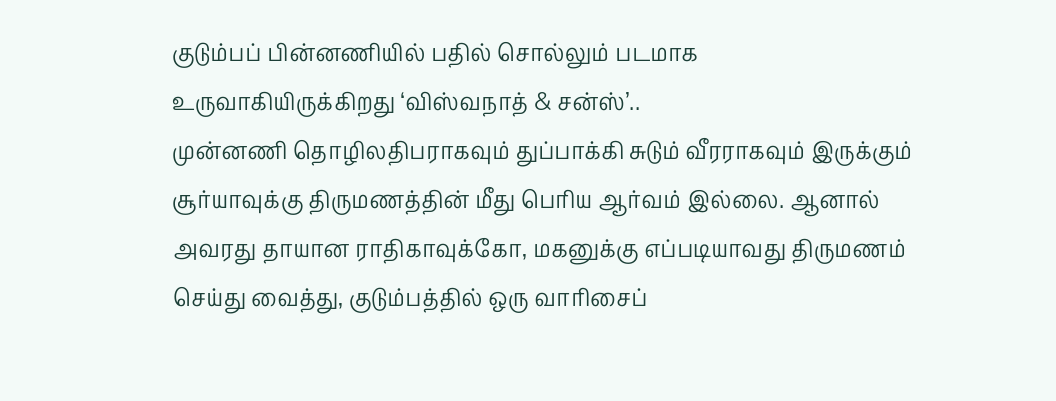குடும்பப் பின்னணியில் பதில் சொல்லும் படமாக உருவாகியிருக்கிறது ‘விஸ்வநாத் & சன்ஸ்’..
முன்னணி தொழிலதிபராகவும் துப்பாக்கி சுடும் வீரராகவும் இருக்கும் சூர்யாவுக்கு திருமணத்தின் மீது பெரிய ஆர்வம் இல்லை. ஆனால் அவரது தாயான ராதிகாவுக்கோ, மகனுக்கு எப்படியாவது திருமணம் செய்து வைத்து, குடும்பத்தில் ஒரு வாரிசைப்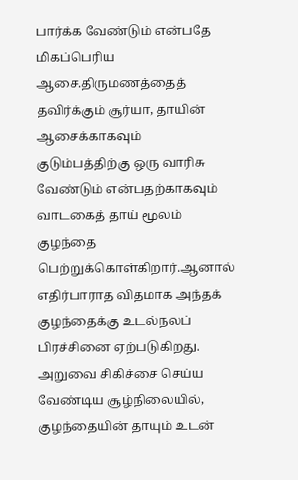பார்க்க வேண்டும் என்பதே மிகப்பெரிய ஆசை.திருமணத்தைத் தவிர்க்கும் சூர்யா, தாயின் ஆசைக்காகவும் குடும்பத்திற்கு ஒரு வாரிசு வேண்டும் என்பதற்காகவும் வாடகைத் தாய் மூலம் குழந்தை பெற்றுக்கொள்கிறார்.ஆனால் எதிர்பாராத விதமாக அந்தக் குழந்தைக்கு உடல்நலப் பிரச்சினை ஏற்படுகிறது. அறுவை சிகிச்சை செய்ய வேண்டிய சூழ்நிலையில், குழந்தையின் தாயும் உடன்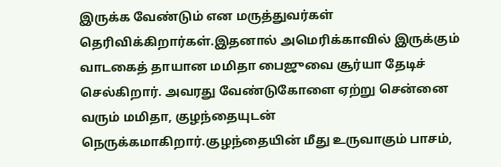இருக்க வேண்டும் என மருத்துவர்கள் தெரிவிக்கிறார்கள்.இதனால் அமெரிக்காவில் இருக்கும் வாடகைத் தாயான மமிதா பைஜுவை சூர்யா தேடிச் செல்கிறார். அவரது வேண்டுகோளை ஏற்று சென்னை வரும் மமிதா, குழந்தையுடன் நெருக்கமாகிறார்.குழந்தையின் மீது உருவாகும் பாசம்,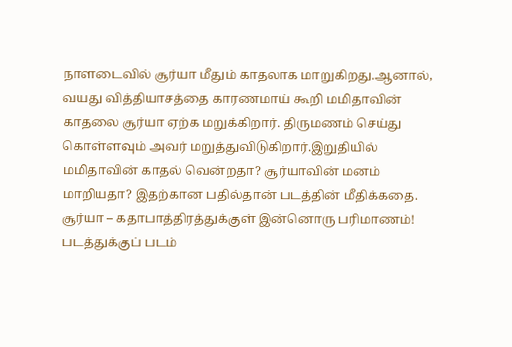நாளடைவில் சூர்யா மீதும் காதலாக மாறுகிறது.ஆனால், வயது வித்தியாசத்தை காரணமாய் கூறி மமிதாவின் காதலை சூர்யா ஏற்க மறுக்கிறார். திருமணம் செய்து கொள்ளவும் அவர் மறுத்துவிடுகிறார்.இறுதியில் மமிதாவின் காதல் வென்றதா? சூர்யாவின் மனம் மாறியதா? இதற்கான பதில்தான் படத்தின் மீதிக்கதை.
சூர்யா – கதாபாத்திரத்துக்குள் இன்னொரு பரிமாணம்!
படத்துக்குப் படம்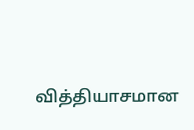வித்தியாசமான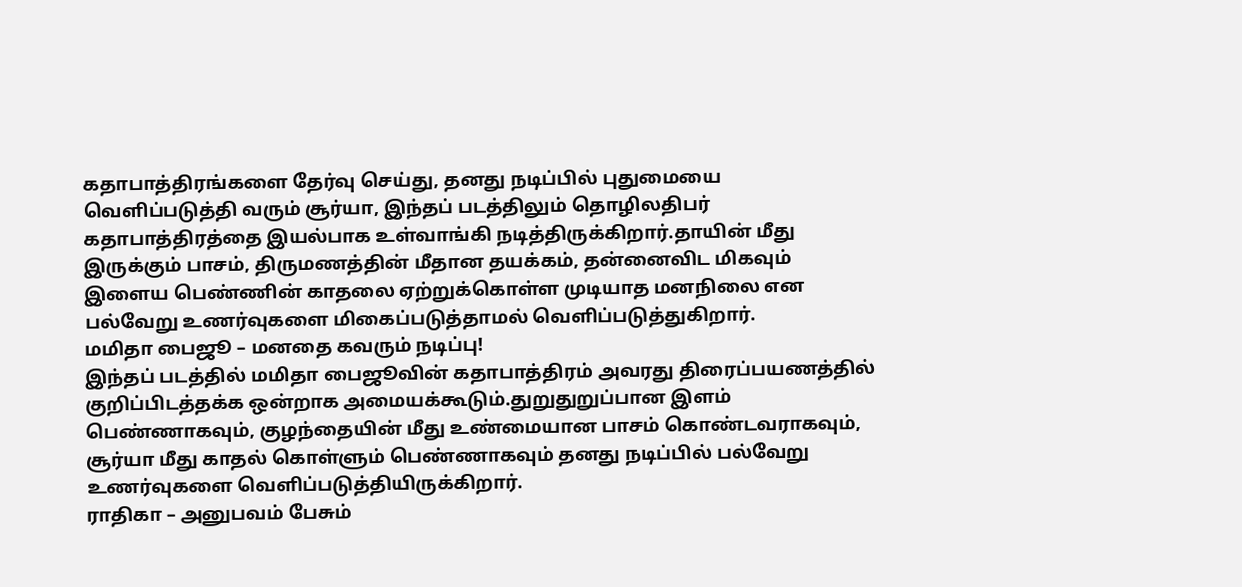கதாபாத்திரங்களை தேர்வு செய்து, தனது நடிப்பில் புதுமையை வெளிப்படுத்தி வரும் சூர்யா, இந்தப் படத்திலும் தொழிலதிபர் கதாபாத்திரத்தை இயல்பாக உள்வாங்கி நடித்திருக்கிறார்.தாயின் மீது இருக்கும் பாசம், திருமணத்தின் மீதான தயக்கம், தன்னைவிட மிகவும் இளைய பெண்ணின் காதலை ஏற்றுக்கொள்ள முடியாத மனநிலை என பல்வேறு உணர்வுகளை மிகைப்படுத்தாமல் வெளிப்படுத்துகிறார்.
மமிதா பைஜூ – மனதை கவரும் நடிப்பு!
இந்தப் படத்தில் மமிதா பைஜூவின் கதாபாத்திரம் அவரது திரைப்பயணத்தில் குறிப்பிடத்தக்க ஒன்றாக அமையக்கூடும்.துறுதுறுப்பான இளம் பெண்ணாகவும், குழந்தையின் மீது உண்மையான பாசம் கொண்டவராகவும், சூர்யா மீது காதல் கொள்ளும் பெண்ணாகவும் தனது நடிப்பில் பல்வேறு உணர்வுகளை வெளிப்படுத்தியிருக்கிறார்.
ராதிகா – அனுபவம் பேசும்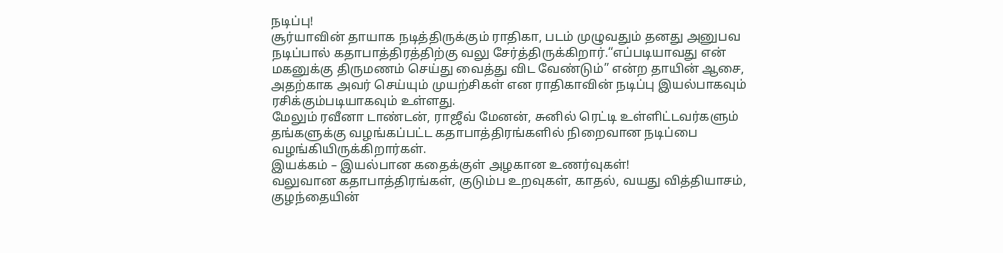நடிப்பு!
சூர்யாவின் தாயாக நடித்திருக்கும் ராதிகா, படம் முழுவதும் தனது அனுபவ நடிப்பால் கதாபாத்திரத்திற்கு வலு சேர்த்திருக்கிறார்.“எப்படியாவது என் மகனுக்கு திருமணம் செய்து வைத்து விட வேண்டும்” என்ற தாயின் ஆசை, அதற்காக அவர் செய்யும் முயற்சிகள் என ராதிகாவின் நடிப்பு இயல்பாகவும் ரசிக்கும்படியாகவும் உள்ளது.
மேலும் ரவீனா டாண்டன், ராஜீவ் மேனன், சுனில் ரெட்டி உள்ளிட்டவர்களும் தங்களுக்கு வழங்கப்பட்ட கதாபாத்திரங்களில் நிறைவான நடிப்பை வழங்கியிருக்கிறார்கள்.
இயக்கம் – இயல்பான கதைக்குள் அழகான உணர்வுகள்!
வலுவான கதாபாத்திரங்கள், குடும்ப உறவுகள், காதல், வயது வித்தியாசம், குழந்தையின்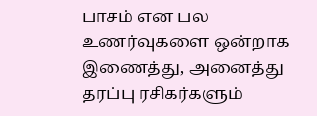பாசம் என பல உணர்வுகளை ஒன்றாக இணைத்து, அனைத்து தரப்பு ரசிகர்களும்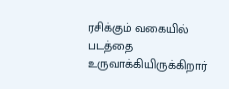ரசிக்கும் வகையில் படத்தை உருவாக்கியிருக்கிறார்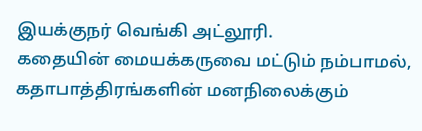இயக்குநர் வெங்கி அட்லூரி.
கதையின் மையக்கருவை மட்டும் நம்பாமல், கதாபாத்திரங்களின் மனநிலைக்கும்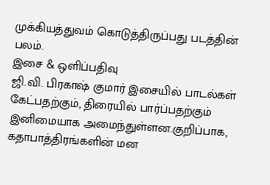முக்கியத்துவம் கொடுத்திருப்பது படத்தின் பலம்.
இசை & ஒளிப்பதிவு
ஜி.வி. பிரகாஷ் குமார் இசையில் பாடல்கள் கேட்பதற்கும், திரையில் பார்ப்பதற்கும் இனிமையாக அமைந்துள்ளன.குறிப்பாக, கதாபாத்திரங்களின் மன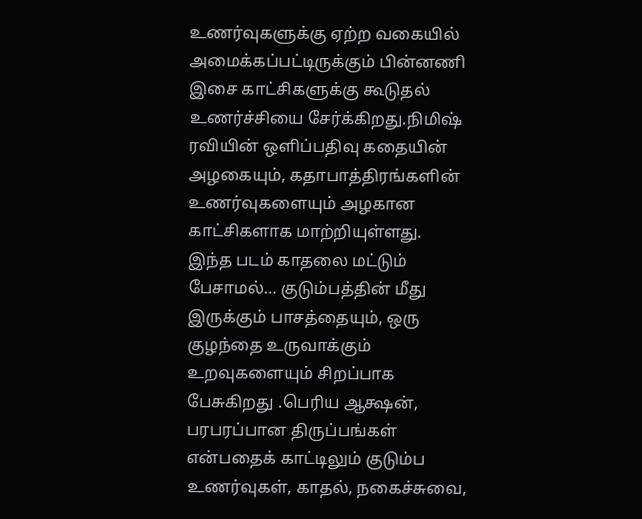உணர்வுகளுக்கு ஏற்ற வகையில் அமைக்கப்பட்டிருக்கும் பின்னணி இசை காட்சிகளுக்கு கூடுதல் உணர்ச்சியை சேர்க்கிறது.நிமிஷ் ரவியின் ஒளிப்பதிவு கதையின் அழகையும், கதாபாத்திரங்களின் உணர்வுகளையும் அழகான காட்சிகளாக மாற்றியுள்ளது.
இந்த படம் காதலை மட்டும் பேசாமல்… குடும்பத்தின் மீது இருக்கும் பாசத்தையும், ஒரு குழந்தை உருவாக்கும் உறவுகளையும் சிறப்பாக பேசுகிறது .பெரிய ஆக்ஷன், பரபரப்பான திருப்பங்கள் என்பதைக் காட்டிலும் குடும்ப உணர்வுகள், காதல், நகைச்சுவை,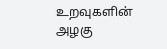உறவுகளின் அழகு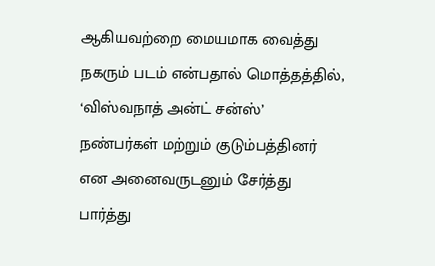ஆகியவற்றை மையமாக வைத்து நகரும் படம் என்பதால் மொத்தத்தில், ‘விஸ்வநாத் அன்ட் சன்ஸ்’ நண்பர்கள் மற்றும் குடும்பத்தினர் என அனைவருடனும் சேர்த்து பார்த்து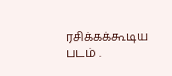ரசிக்கக்கூடிய படம் .